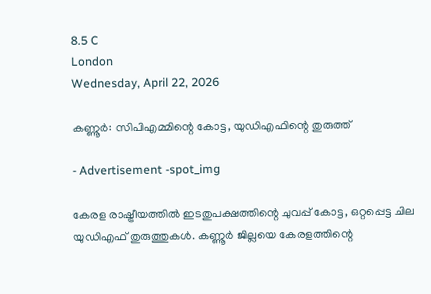8.5 C
London
Wednesday, April 22, 2026

കണ്ണൂര്‍: സിപിഎമ്മിന്റെ കോട്ട, യുഡിഎഫിന്റെ തുരുത്ത്

- Advertisement -spot_img

കേരള രാഷ്ട്രീയത്തില്‍ ഇടതുപക്ഷത്തിന്റെ ചുവപ്പ് കോട്ട, ഒറ്റപ്പെട്ട ചില യുഡിഎഫ് തുരുത്തുകള്‍. കണ്ണൂര്‍ ജില്ലയെ കേരളത്തിന്റെ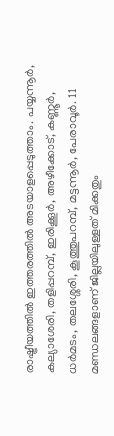രാഷ്ട്രീയത്തില്‍ ഇത്തരത്തില്‍ അടയാളപ്പെടുത്താം. പയ്യന്നൂര്‍, കല്യാശേരി, തളിപ്പറമ്പ്, ഇരിക്കൂര്‍, അഴീക്കോട്, കണ്ണൂര്‍, ധര്‍മടം, തലശ്ശേരി, കൂത്തുപറമ്പ്, മട്ടന്നൂര്‍, പേരാവൂര്‍. 11 മണ്ഡലങ്ങളാണ് ജില്ലയിലുള്ളത് മിക്കതും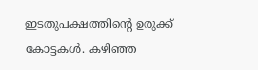ഇടതുപക്ഷത്തിന്റെ ഉരുക്ക് കോട്ടകള്‍. കഴിഞ്ഞ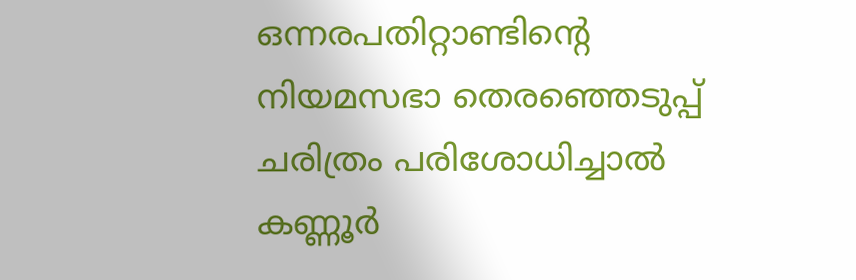ഒന്നരപതിറ്റാണ്ടിന്റെ നിയമസഭാ തെരഞ്ഞെടുപ്പ് ചരിത്രം പരിശോധിച്ചാല്‍ കണ്ണൂര്‍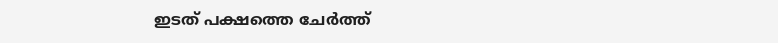ഇടത് പക്ഷത്തെ ചേര്‍ത്ത്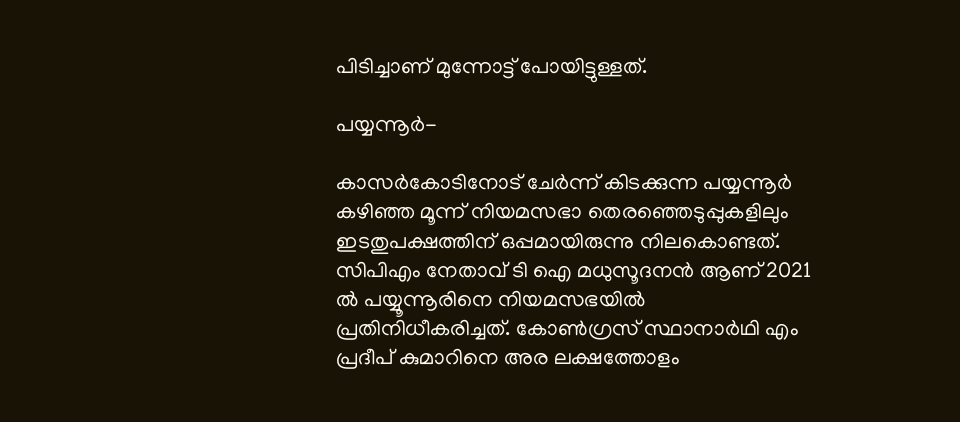പിടിച്ചാണ് മുന്നോട്ട് പോയിട്ടുള്ളത്.

പയ്യന്നൂര്‍-

കാസര്‍കോടിനോട് ചേര്‍ന്ന് കിടക്കുന്ന പയ്യന്നൂര്‍ കഴിഞ്ഞ മൂന്ന് നിയമസഭാ തെരഞ്ഞെടുപ്പുകളിലും ഇടതുപക്ഷത്തിന് ഒപ്പമായിരുന്നു നിലകൊണ്ടത്. സിപിഎം നേതാവ് ടി ഐ മധുസൂദനന്‍ ആണ് 2021 ല്‍ പയ്യൂന്നൂരിനെ നിയമസഭയില്‍ പ്രതിനിധീകരിച്ചത്. കോണ്‍ഗ്രസ് സ്ഥാനാര്‍ഥി എം പ്രദീപ് കുമാറിനെ അര ലക്ഷത്തോളം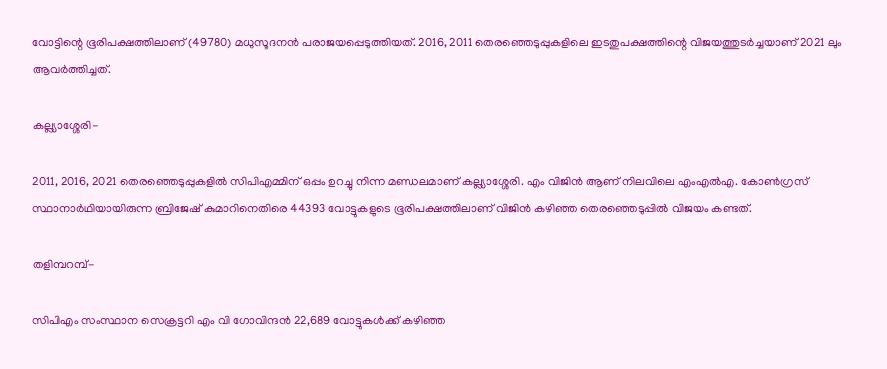വോട്ടിന്റെ ഭൂരിപക്ഷത്തിലാണ് (49780) മധുസൂദനന്‍ പരാജയപ്പെടുത്തിയത്. 2016, 2011 തെരഞ്ഞെടുപ്പുകളിലെ ഇടതുപക്ഷത്തിന്റെ വിജയത്തുടര്‍ച്ചയാണ് 2021 ലും ആവര്‍ത്തിച്ചത്.

കല്ല്യാശ്ശേരി-

2011, 2016, 2021 തെരഞ്ഞെടുപ്പുകളില്‍ സിപിഎമ്മിന് ഒപ്പം ഉറച്ചു നിന്ന മണ്ഡലമാണ് കല്ല്യാശ്ശേരി. എം വിജിന്‍ ആണ് നിലവിലെ എംഎല്‍എ. കോണ്‍ഗ്രസ് സ്ഥാനാര്‍ഥിയായിരുന്ന ബ്രിജേഷ് കുമാറിനെതിരെ 44393 വോട്ടുകളുടെ ഭൂരിപക്ഷത്തിലാണ് വിജിന്‍ കഴിഞ്ഞ തെരഞ്ഞെടുപ്പില്‍ വിജയം കണ്ടത്.

തളിമ്പറമ്പ്-

സിപിഎം സംസ്ഥാന സെക്രട്ടറി എം വി ഗോവിന്ദന്‍ 22,689 വോട്ടുകള്‍ക്ക് കഴിഞ്ഞ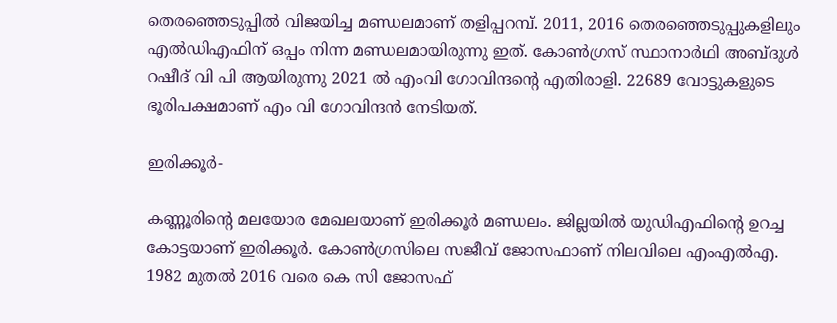തെരഞ്ഞെടുപ്പില്‍ വിജയിച്ച മണ്ഡലമാണ് തളിപ്പറമ്പ്. 2011, 2016 തെരഞ്ഞെടുപ്പുകളിലും എല്‍ഡിഎഫിന് ഒപ്പം നിന്ന മണ്ഡലമായിരുന്നു ഇത്. കോണ്‍ഗ്രസ് സ്ഥാനാര്‍ഥി അബ്ദുള്‍ റഷീദ് വി പി ആയിരുന്നു 2021 ല്‍ എംവി ഗോവിന്ദന്റെ എതിരാളി. 22689 വോട്ടുകളുടെ ഭൂരിപക്ഷമാണ് എം വി ഗോവിന്ദന്‍ നേടിയത്.

ഇരിക്കൂര്‍-

കണ്ണൂരിന്റെ മലയോര മേഖലയാണ് ഇരിക്കൂര്‍ മണ്ഡലം. ജില്ലയില്‍ യുഡിഎഫിന്റെ ഉറച്ച കോട്ടയാണ് ഇരിക്കൂര്‍. കോണ്‍ഗ്രസിലെ സജീവ് ജോസഫാണ് നിലവിലെ എംഎല്‍എ. 1982 മുതല്‍ 2016 വരെ കെ സി ജോസഫ്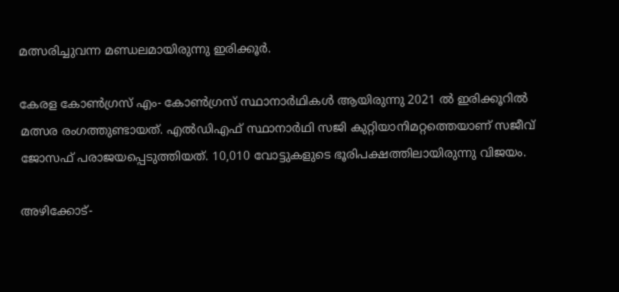മത്സരിച്ചുവന്ന മണ്ഡലമായിരുന്നു ഇരിക്കൂര്‍.

കേരള കോണ്‍ഗ്രസ് എം- കോണ്‍ഗ്രസ് സ്ഥാനാര്‍ഥികള്‍ ആയിരുന്നു 2021 ല്‍ ഇരിക്കൂറില്‍ മത്സര രംഗത്തുണ്ടായത്. എല്‍ഡിഎഫ് സ്ഥാനാര്‍ഥി സജി കുറ്റിയാനിമറ്റത്തെയാണ് സജീവ് ജോസഫ് പരാജയപ്പെടുത്തിയത്. 10,010 വോട്ടുകളുടെ ഭൂരിപക്ഷത്തിലായിരുന്നു വിജയം.

അഴിക്കോട്-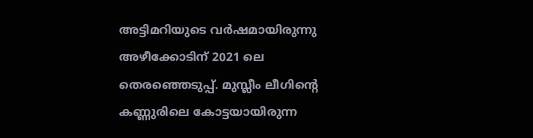അട്ടിമറിയുടെ വര്‍ഷമായിരുന്നു അഴീക്കോടിന് 2021 ലെ തെരഞ്ഞെടുപ്പ്. മുസ്ലീം ലീഗിന്റെ കണ്ണുരിലെ കോട്ടയായിരുന്ന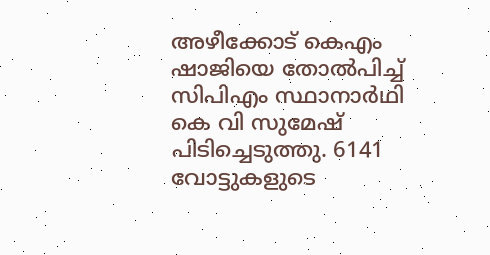അഴീക്കോട് കെഎം ഷാജിയെ തോല്‍പിച്ച് സിപിഎം സ്ഥാനാർഥി കെ വി സുമേഷ് പിടിച്ചെടുത്തു. 6141 വോട്ടുകളുടെ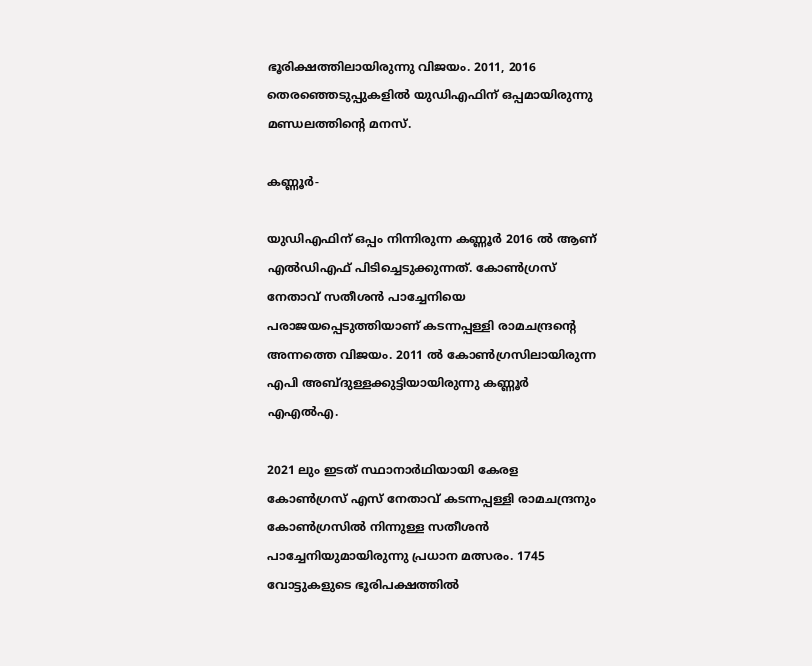ഭൂരിക്ഷത്തിലായിരുന്നു വിജയം. 2011, 2016 തെരഞ്ഞെടുപ്പുകളില്‍ യുഡിഎഫിന് ഒപ്പമായിരുന്നു മണ്ഡലത്തിന്റെ മനസ്.

കണ്ണൂര്‍-

യുഡിഎഫിന് ഒപ്പം നിന്നിരുന്ന കണ്ണൂര്‍ 2016 ല്‍ ആണ് എല്‍ഡിഎഫ് പിടിച്ചെടുക്കുന്നത്. കോണ്‍ഗ്രസ് നേതാവ് സതീശന്‍ പാച്ചേനിയെ പരാജയപ്പെടുത്തിയാണ് കടന്നപ്പള്ളി രാമചന്ദ്രന്റെ അന്നത്തെ വിജയം. 2011 ല്‍ കോണ്‍ഗ്രസിലായിരുന്ന എപി അബ്ദുള്ളക്കുട്ടിയായിരുന്നു കണ്ണൂര്‍ എഎല്‍എ.

2021 ലും ഇടത് സ്ഥാനാര്‍ഥിയായി കേരള കോണ്‍ഗ്രസ് എസ് നേതാവ് കടന്നപ്പള്ളി രാമചന്ദ്രനും കോണ്‍ഗ്രസില്‍ നിന്നുള്ള സതീശന്‍ പാച്ചേനിയുമായിരുന്നു പ്രധാന മത്സരം. 1745 വോട്ടുകളുടെ ഭൂരിപക്ഷത്തില്‍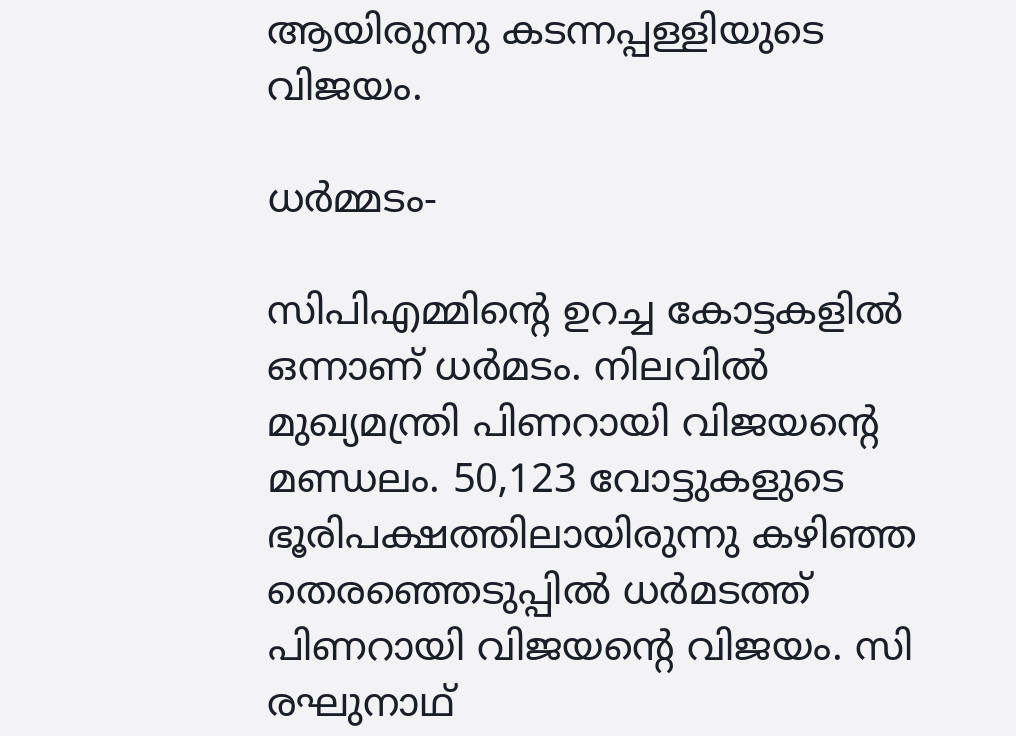ആയിരുന്നു കടന്നപ്പള്ളിയുടെ വിജയം.

ധര്‍മ്മടം-

സിപിഎമ്മിന്റെ ഉറച്ച കോട്ടകളില്‍ ഒന്നാണ് ധര്‍മടം. നിലവില്‍ മുഖ്യമന്ത്രി പിണറായി വിജയന്റെ മണ്ഡലം. 50,123 വോട്ടുകളുടെ ഭൂരിപക്ഷത്തിലായിരുന്നു കഴിഞ്ഞ തെരഞ്ഞെടുപ്പില്‍ ധര്‍മടത്ത് പിണറായി വിജയന്റെ വിജയം. സി രഘുനാഥ്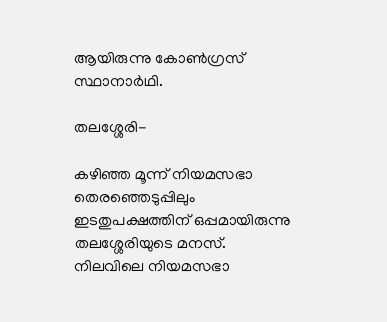ആയിരുന്നു കോണ്‍ഗ്രസ് സ്ഥാനാര്‍ഥി.

തലശ്ശേരി-

കഴിഞ്ഞ മൂന്ന് നിയമസഭാ തെരഞ്ഞെടുപ്പിലും ഇടതുപക്ഷത്തിന് ഒപ്പമായിരുന്നു തലശ്ശേരിയുടെ മനസ്. നിലവിലെ നിയമസഭാ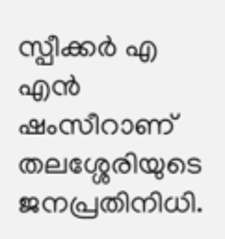സ്പീക്കര്‍ എ എന്‍ ഷംസീറാണ് തലശ്ശേരിയുടെ ജനപ്രതിനിധി.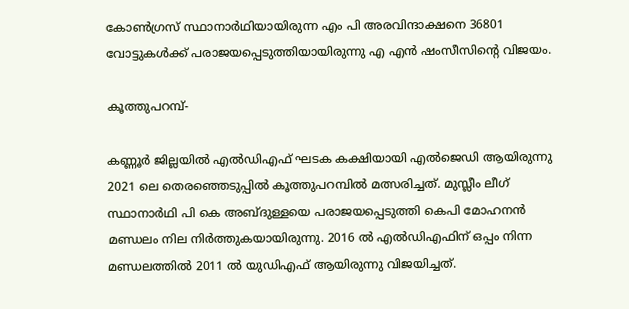കോണ്‍ഗ്രസ് സ്ഥാനാര്‍ഥിയായിരുന്ന എം പി അരവിന്ദാക്ഷനെ 36801 വോട്ടുകള്‍ക്ക് പരാജയപ്പെടുത്തിയായിരുന്നു എ എന്‍ ഷംസീസിന്റെ വിജയം.

കൂത്തുപറമ്പ്-

കണ്ണൂര്‍ ജില്ലയില്‍ എല്‍ഡിഎഫ് ഘടക കക്ഷിയായി എല്‍ജെഡി ആയിരുന്നു 2021 ലെ തെരഞ്ഞെടുപ്പില്‍ കൂത്തുപറമ്പില്‍ മത്സരിച്ചത്. മുസ്ലീം ലീഗ് സ്ഥാനാര്‍ഥി പി കെ അബ്ദുള്ളയെ പരാജയപ്പെടുത്തി കെപി മോഹനന്‍ മണ്ഡലം നില നിര്‍ത്തുകയായിരുന്നു. 2016 ല്‍ എല്‍ഡിഎഫിന് ഒപ്പം നിന്ന മണ്ഡലത്തില്‍ 2011 ല്‍ യുഡിഎഫ് ആയിരുന്നു വിജയിച്ചത്.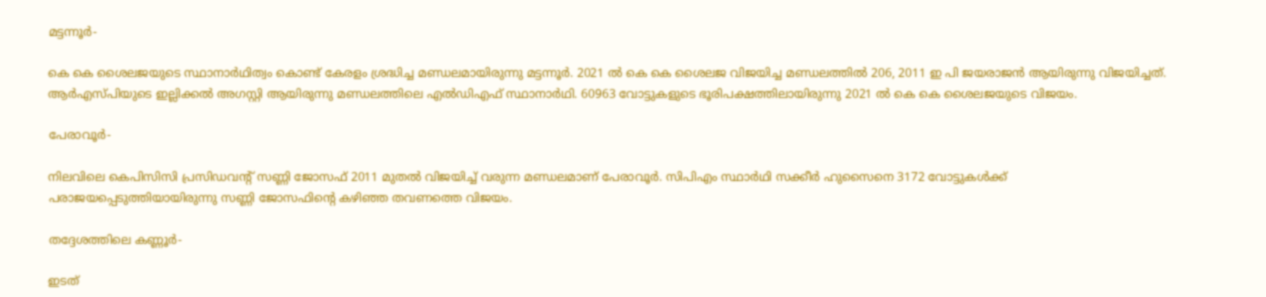മട്ടന്നൂര്‍-

കെ കെ ശൈലജയുടെ സ്ഥാനാര്‍ഥിത്വം കൊണ്ട് കേരളം ശ്രദ്ധിച്ച മണ്ഡലമായിരുന്നു മട്ടന്നൂര്‍. 2021 ല്‍ കെ കെ ശൈലജ വിജയിച്ച മണ്ഡലത്തില്‍ 206, 2011 ഇ പി ജയരാജന്‍ ആയിരുന്നു വിജയിച്ചത്. ആര്‍എസ്പിയുടെ ഇല്ലിക്കല്‍ അഗസ്റ്റി ആയിരുന്നു മണ്ഡലത്തിലെ എല്‍ഡിഎഫ് സ്ഥാനാര്‍ഥി. 60963 വോട്ടുകളുടെ ഭൂരിപക്ഷത്തിലായിരുന്നു 2021 ല്‍ കെ കെ ശൈലജയുടെ വിജയം.

പേരാവൂര്‍-

നിലവിലെ കെപിസിസി പ്രസിഡവന്റ് സണ്ണി ജോസഫ് 2011 മുതല്‍ വിജയിച്ച് വരുന്ന മണ്ഡലമാണ് പേരാവൂര്‍. സിപിഎം സ്ഥാര്‍ഥി സക്കീര്‍ ഹുസൈനെ 3172 വോട്ടുകള്‍ക്ക് പരാജയപ്പെടുത്തിയായിരുന്നു സണ്ണി ജോസഫിന്റെ കഴിഞ്ഞ തവണത്തെ വിജയം.

തദ്ദേശത്തിലെ കണ്ണൂര്‍-

ഇടത്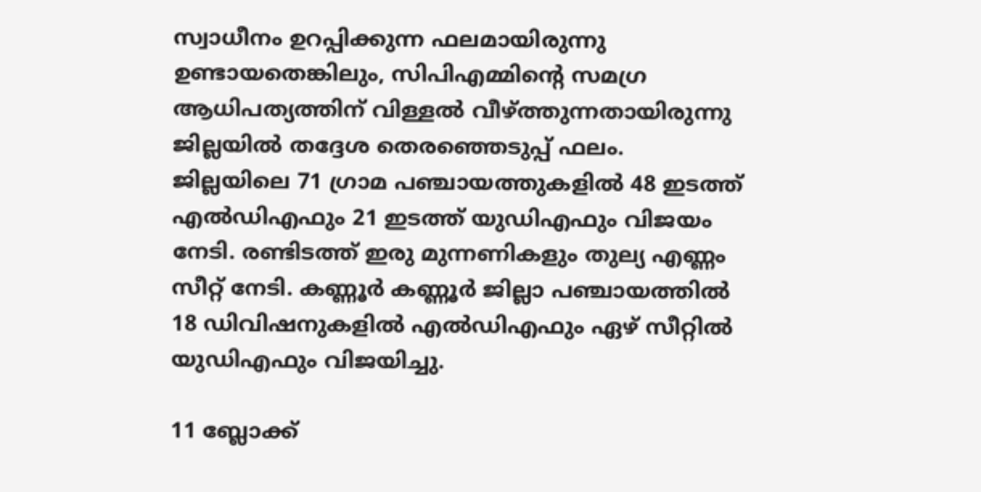സ്വാധീനം ഉറപ്പിക്കുന്ന ഫലമായിരുന്നു ഉണ്ടായതെങ്കിലും, സിപിഎമ്മിന്റെ സമഗ്ര ആധിപത്യത്തിന് വിള്ളല്‍ വീഴ്ത്തുന്നതായിരുന്നു ജില്ലയില്‍ തദ്ദേശ തെരഞ്ഞെടുപ്പ് ഫലം. ജില്ലയിലെ 71 ഗ്രാമ പഞ്ചായത്തുകളില്‍ 48 ഇടത്ത് എല്‍ഡിഎഫും 21 ഇടത്ത് യുഡിഎഫും വിജയം നേടി. രണ്ടിടത്ത് ഇരു മുന്നണികളും തുല്യ എണ്ണം സീറ്റ് നേടി. കണ്ണൂര്‍ കണ്ണൂര്‍ ജില്ലാ പഞ്ചായത്തില്‍ 18 ഡിവിഷനുകളില്‍ എല്‍ഡിഎഫും ഏഴ് സീറ്റില്‍ യുഡിഎഫും വിജയിച്ചു.

11 ബ്ലോക്ക്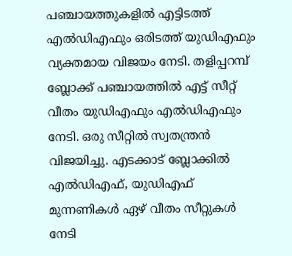പഞ്ചായത്തുകളില്‍ എട്ടിടത്ത് എല്‍ഡിഎഫും ഒരിടത്ത് യുഡിഎഫും വ്യക്തമായ വിജയം നേടി. തളിപ്പറമ്പ് ബ്ലോക്ക് പഞ്ചായത്തില്‍ എട്ട് സീറ്റ് വീതം യുഡിഎഫും എല്‍ഡിഎഫും നേടി. ഒരു സീറ്റില്‍ സ്വതന്ത്രന്‍ വിജയിച്ചു. എടക്കാട് ബ്ലോക്കില്‍ എല്‍ഡിഎഫ്, യുഡിഎഫ് മുന്നണികള്‍ ഏഴ് വീതം സീറ്റുകള്‍ നേടി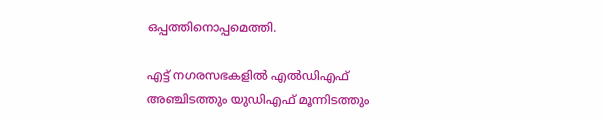ഒപ്പത്തിനൊപ്പമെത്തി.

എട്ട് നഗരസഭകളില്‍ എല്‍ഡിഎഫ് അഞ്ചിടത്തും യുഡിഎഫ് മൂന്നിടത്തും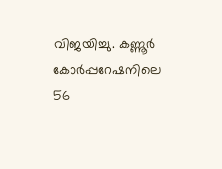വിജയിച്ചു. കണ്ണൂര്‍ കോര്‍പ്പറേഷനിലെ 56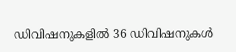ഡിവിഷനുകളില്‍ 36 ഡിവിഷനുകള്‍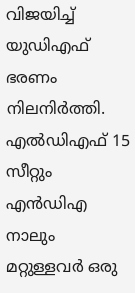വിജയിച്ച് യുഡിഎഫ് ഭരണം നിലനിര്‍ത്തി. എല്‍ഡിഎഫ് 15 സീറ്റും എന്‍ഡിഎ നാലും മറ്റുള്ളവര്‍ ഒരു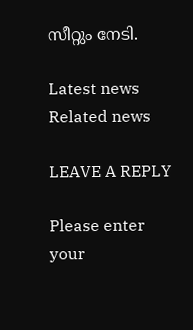സീറ്റും നേടി.

Latest news
Related news

LEAVE A REPLY

Please enter your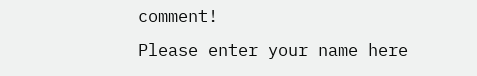comment!
Please enter your name here